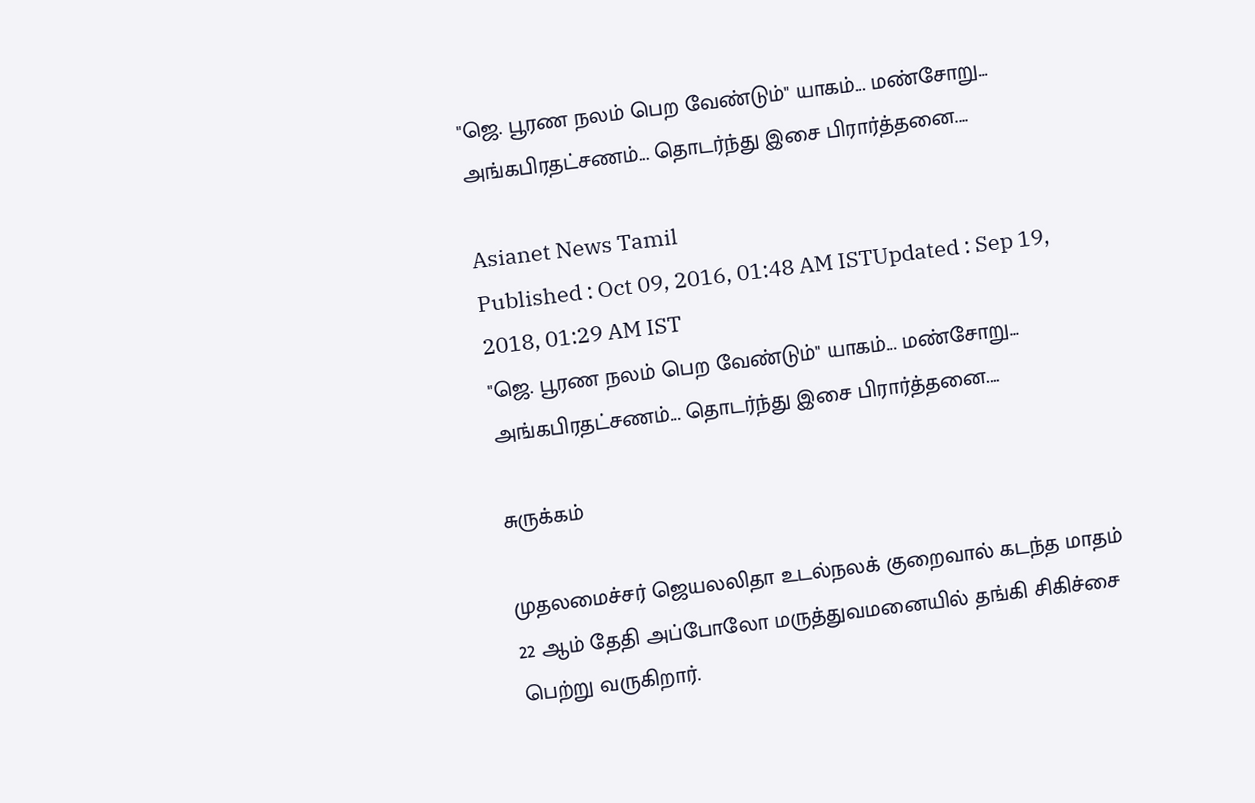"ஜெ. பூரண நலம் பெற வேண்டும்" யாகம்... மண்சோறு... அங்கபிரதட்சணம்... தொடர்ந்து இசை பிரார்த்தனை....

Asianet News Tamil
Published : Oct 09, 2016, 01:48 AM ISTUpdated : Sep 19, 2018, 01:29 AM IST
"ஜெ. பூரண நலம் பெற வேண்டும்" யாகம்... மண்சோறு... அங்கபிரதட்சணம்... தொடர்ந்து இசை பிரார்த்தனை....

சுருக்கம்

முதலமைச்சர் ஜெயலலிதா உடல்நலக் குறைவால் கடந்த மாதம் 22 ஆம் தேதி அப்போலோ மருத்துவமனையில் தங்கி சிகிச்சை பெற்று வருகிறார்.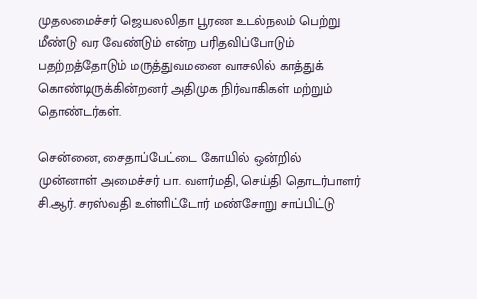முதலமைச்சர் ஜெயலலிதா பூரண உடல்நலம் பெற்று மீண்டு வர வேண்டும் என்ற பரிதவிப்போடும் பதற்றத்தோடும் மருத்துவமனை வாசலில் காத்துக் கொண்டிருக்கின்றனர் அதிமுக நிர்வாகிகள் மற்றும் தொண்டர்கள்.

சென்னை, சைதாப்பேட்டை கோயில் ஒன்றில் முன்னாள் அமைச்சர் பா. வளர்மதி, செய்தி தொடர்பாளர் சி.ஆர். சரஸ்வதி உள்ளிட்டோர் மண்சோறு சாப்பிட்டு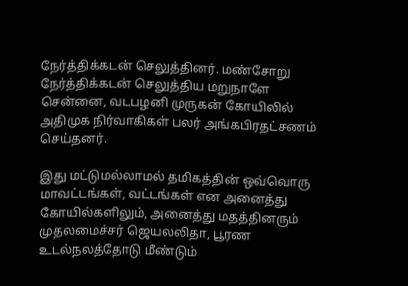நேர்த்திக்கடன் செலுத்தினர். மண்சோறு நேர்த்திக்கடன் செலுத்திய மறுநாளே சென்னை, வடபழனி முருகன் கோயிலில் அதிமுக நிர்வாகிகள் பலர் அங்கபிரதட்சணம் செய்தனர்.

இது மட்டுமல்லாமல் தமிகத்தின் ஒவ்வொரு மாவட்டங்கள், வட்டங்கள் என அனைத்து கோயில்களிலும், அனைத்து மதத்தினரும் முதலமைச்சர் ஜெயலலிதா, பூரண உடல்நலத்தோடு மீண்டும்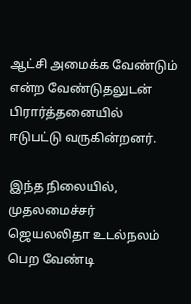ஆட்சி அமைக்க வேண்டும் என்ற வேண்டுதலுடன் பிரார்த்தனையில் ஈடுபட்டு வருகின்றனர்.

இந்த நிலையில், முதலமைச்சர் ஜெயலலிதா உடல்நலம் பெற வேண்டி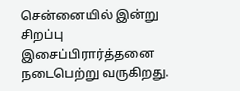சென்னையில் இன்று சிறப்பு இசைப்பிரார்த்தனை நடைபெற்று வருகிறது.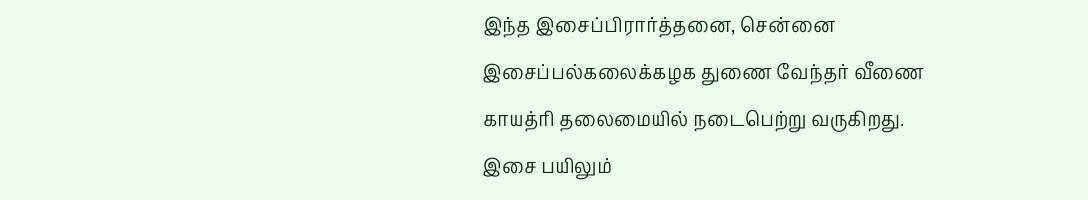இந்த இசைப்பிரார்த்தனை, சென்னை இசைப்பல்கலைக்கழக துணை வேந்தர் வீணை காயத்ரி தலைமையில் நடைபெற்று வருகிறது. இசை பயிலும்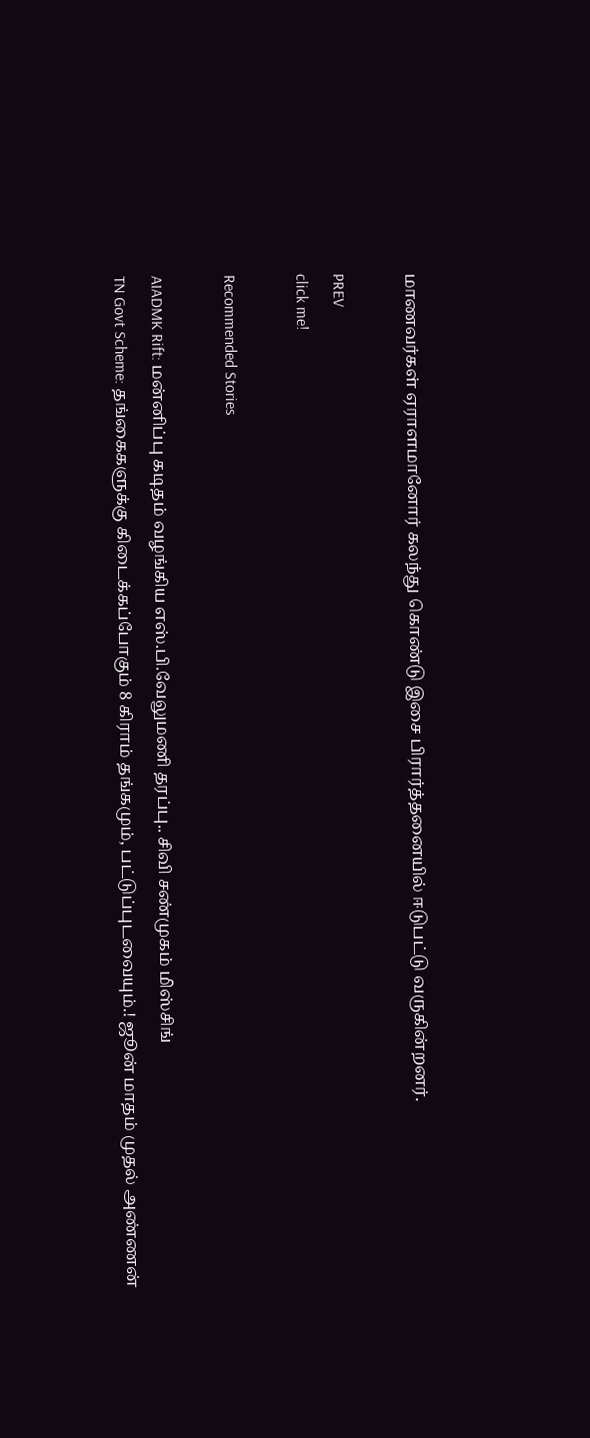மாணவர்கள் ஏராளமானோர் கலந்து கொண்டு இசை பிரார்த்தனையில் ஈடுபட்டு வருகின்றனர்.

PREV
click me!

Recommended Stories

AIADMK Rift: மன்னிப்பு கடிதம் வழங்கிய எஸ்.பி.வேலுமணி தரப்பு.. சிவி சண்முகம் மிஸ்சிங்
TN Govt Scheme: தங்கைகளுக்கு கிடைக்கப்போகும் 8 கிராம் தங்கமும், பட்டுப்புடவையும்.! ஜூன் மாதம் முதல் அண்ணன்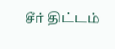சீர் திட்டம்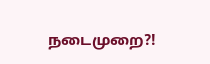நடைமுறை?!